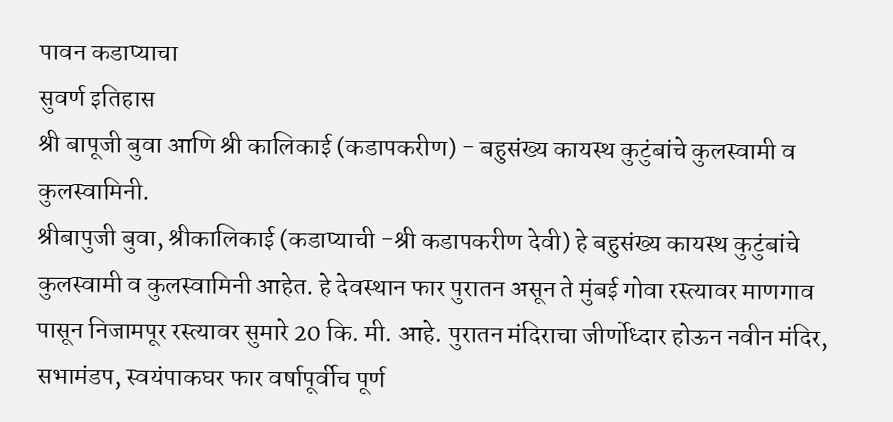पावन कडाप्याचा
सुवर्ण इतिहास
श्री बापूजी बुवा आणि श्री कालिकाई (कडापकरीण) - बहुसंख्य कायस्थ कुटुंबांचे कुलस्वामी व कुलस्वामिनी.
श्रीबापुजी बुवा, श्रीकालिकाई (कडाप्याची -श्री कडापकरीण देवी) हे बहुसंख्य कायस्थ कुटुंबांचे कुलस्वामी व कुलस्वामिनी आहेत. हे देवस्थान फार पुरातन असून ते मुंबई गोवा रस्त्यावर माणगाव पासून निजामपूर रस्त्यावर सुमारे 20 कि. मी. आहे. पुरातन मंदिराचा जीर्णोध्दार होऊन नवीन मंदिर, सभामंडप, स्वयंपाकघर फार वर्षापूर्वीच पूर्ण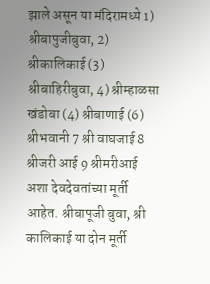झाले असून या मंदिरामध्ये 1) श्रीबापुजीबुवा, 2) श्रीकालिकाई (3) श्रीबाहिरीबुवा, 4) श्रीम्हाळसा खंडोबा (4) श्रीबाणाई (6) श्रीभवानी 7 श्री वाघजाई 8 श्रीजरी आई 9 श्रीमरीआई अशा देवदेवतांच्या मूर्ती आहेत. श्रीबापूजी बुवा, श्री कालिकाई या दोन मूर्ती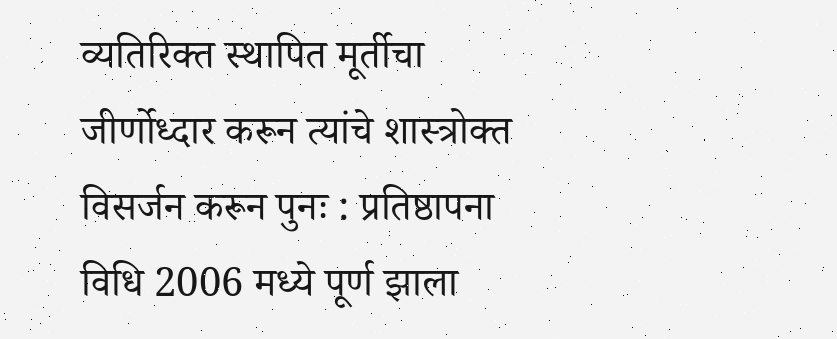व्यतिरिक्त स्थापित मूर्तीचा जीर्णोध्दार करून त्यांचे शास्त्रोक्त विसर्जन करून पुनः : प्रतिष्ठापना विधि 2006 मध्ये पूर्ण झाला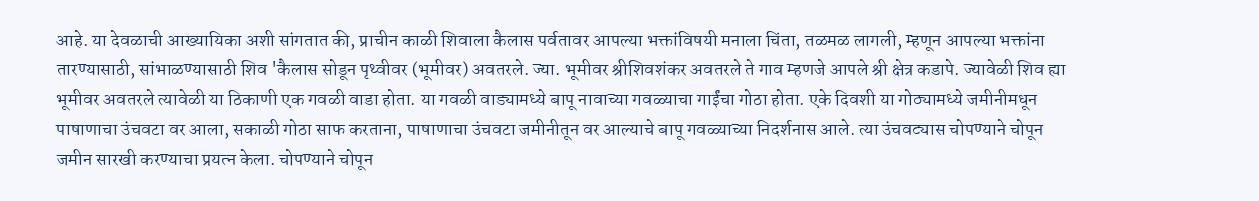आहे. या देवळाची आख्यायिका अशी सांगतात की, प्राचीन काळी शिवाला कैलास पर्वतावर आपल्या भक्तांविषयी मनाला चिंता, तळमळ लागली, म्हणून आपल्या भक्तांना तारण्यासाठी, सांभाळण्यासाठी शिव 'कैलास सोडून पृथ्वीवर (भूमीवर) अवतरले. ज्या. भूमीवर श्रीशिवशंकर अवतरले ते गाव म्हणजे आपले श्री क्षेत्र कडापे. ज्यावेळी शिव ह्या भूमीवर अवतरले त्यावेळी या ठिकाणी एक गवळी वाडा होता. या गवळी वाड्यामध्ये बापू नावाच्या गवळ्याचा गाईंचा गोठा होता. एके दिवशी या गोठ्यामध्ये जमीनीमधून पाषाणाचा उंचवटा वर आला, सकाळी गोठा साफ करताना, पाषाणाचा उंचवटा जमीनीतून वर आल्याचे बापू गवळ्याच्या निदर्शनास आले. त्या उंचवट्यास चोपण्याने चोपून जमीन सारखी करण्याचा प्रयत्न केला. चोपण्याने चोपून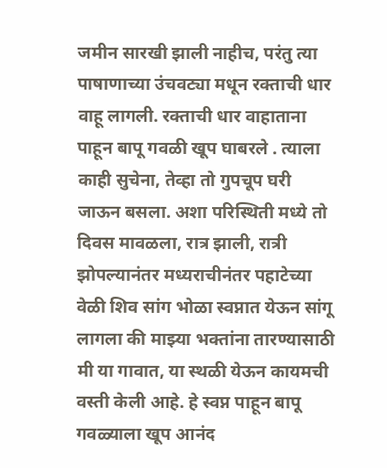जमीन सारखी झाली नाहीच, परंतु त्या पाषाणाच्या उंचवट्या मधून रक्ताची धार वाहू लागली. रक्ताची धार वाहाताना पाहून बापू गवळी खूप घाबरले . त्याला काही सुचेना, तेव्हा तो गुपचूप घरी जाऊन बसला. अशा परिस्थिती मध्ये तो दिवस मावळला, रात्र झाली, रात्री झोपल्यानंतर मध्यराचीनंतर पहाटेच्या वेळी शिव सांग भोळा स्वप्नात येऊन सांगू लागला की माझ्या भक्तांना तारण्यासाठी मी या गावात, या स्थळी येऊन कायमची वस्ती केली आहे. हे स्वप्न पाहून बापू गवळ्याला खूप आनंद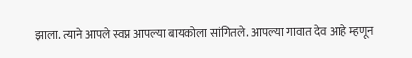झाला. त्याने आपले स्वप्न आपल्या बायकोला सांगितले. आपल्या गावात देव आहे म्हणून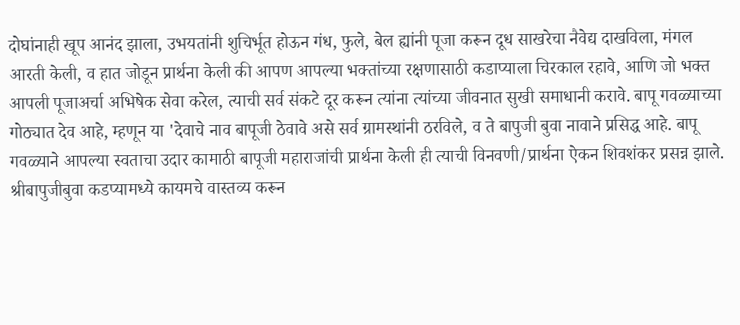दोघांनाही खूप आनंद झाला, उभयतांनी शुचिर्भूत होऊन गंध, फुले, बेल ह्यांनी पूजा करून दूध साखरेचा नैवेद्य दाखविला, मंगल आरती केली, व हात जोडून प्रार्थना केली की आपण आपल्या भक्तांच्या रक्षणासाठी कडाप्याला चिरकाल रहावे, आणि जो भक्त आपली पूजाअर्चा अभिषेक सेवा करेल, त्याची सर्व संकटे दूर करून त्यांना त्यांच्या जीवनात सुखी समाधानी करावे. बापू गवळ्याच्या गोठ्यात देव आहे, म्हणून या 'देवाचे नाव बापूजी ठेवावे असे सर्व ग्रामस्थांनी ठरविले, व ते बापुजी बुवा नावाने प्रसिद्ध आहे. बापू गवळ्याने आपल्या स्वताचा उदार कामाठी बापूजी महाराजांची प्रार्थना केली ही त्याची विनवणी/प्रार्थना ऐकन शिवशंकर प्रसन्न झाले.
श्रीबापुजीबुवा कडप्यामध्ये कायमचे वास्तव्य करून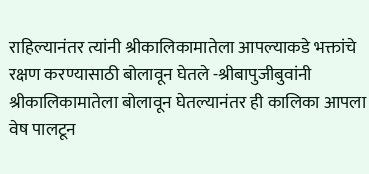राहिल्यानंतर त्यांनी श्रीकालिकामातेला आपल्याकडे भक्तांचे रक्षण करण्यासाठी बोलावून घेतले -श्रीबापुजीबुवांनी श्रीकालिकामातेला बोलावून घेतल्यानंतर ही कालिका आपला वेष पालटून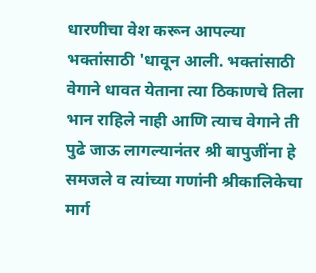धारणीचा वेश करून आपल्या भक्तांसाठी 'धावून आली. भक्तांसाठी वेगाने धावत येताना त्या ठिकाणचे तिला भान राहिले नाही आणि त्याच वेगाने ती पुढे जाऊ लागल्यानंतर श्री बापुजींना हे समजले व त्यांच्या गणांनी श्रीकालिकेचा मार्ग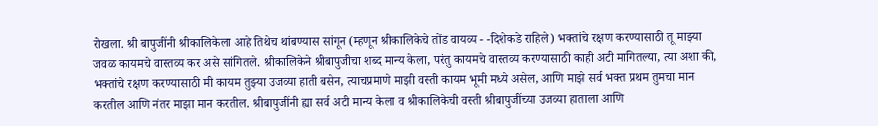रोखला. श्री बापुजींनी श्रीकालिकेला आहे तिथेच थांबण्यास सांगून (म्हणून श्रीकालिकेचे तोंड वायव्य - -दिशेकडे राहिले) भक्तांचे रक्षण करण्यासाठी तू माझ्या जवळ कायमचे वास्तव्य कर असे सांगितले. श्रीकालिकेने श्रीबापुजीचा शब्द मान्य केला, परंतु कायमचे वास्तव्य करण्यासाठी काही अटी मागितल्या, त्या अशा की, भक्तांचे रक्षण करण्यासाठी मी कायम तुझ्या उजव्या हाती बसेन, त्याचप्रमाणे माझी वस्ती कायम भूमी मध्ये असेल, आणि माझे सर्व भक्त प्रथम तुमचा मान करतील आणि नंतर माझा मान करतील. श्रीबापुजींनी ह्या सर्व अटी मान्य केला व श्रीकालिकेची वस्ती श्रीबापुजींच्या उजव्या हाताला आणि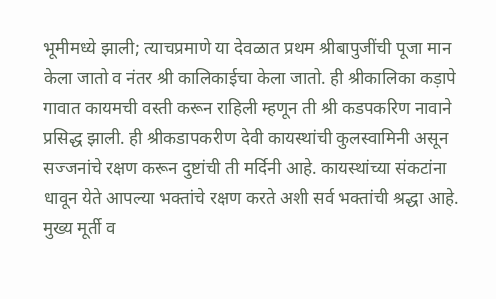भूमीमध्ये झाली; त्याचप्रमाणे या देवळात प्रथम श्रीबापुजींची पूजा मान केला जातो व नंतर श्री कालिकाईचा केला जातो. ही श्रीकालिका कड़ापे गावात कायमची वस्ती करून राहिली म्हणून ती श्री कडपकरिण नावाने प्रसिद्ध झाली. ही श्रीकडापकरीण देवी कायस्थांची कुलस्वामिनी असून सज्जनांचे रक्षण करून दुष्टांची ती मर्दिनी आहे. कायस्थांच्या संकटांना धावून येते आपल्या भक्तांचे रक्षण करते अशी सर्व भक्तांची श्रद्धा आहे.
मुख्य मूर्ती व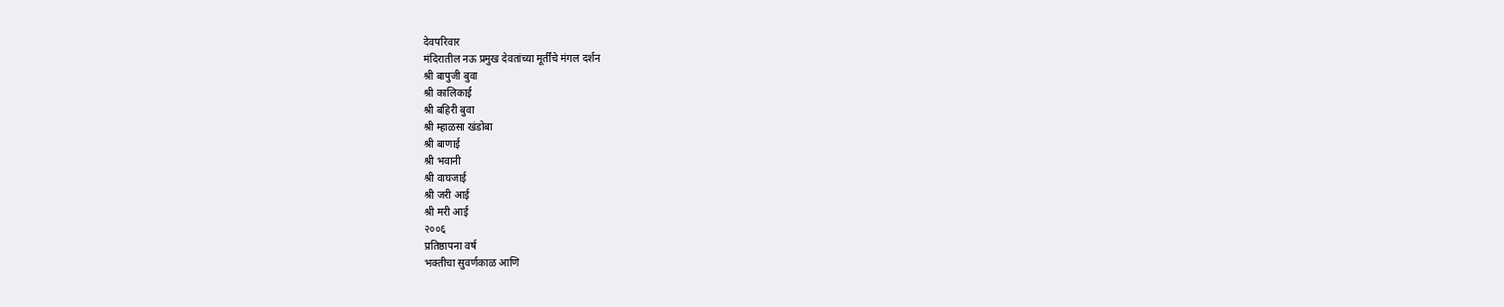देवपरिवार
मंदिरातील नऊ प्रमुख देवतांच्या मूर्तींचे मंगल दर्शन
श्री बापुजी बुवा
श्री कालिकाई
श्री बहिरी बुवा
श्री म्हाळसा खंडोबा
श्री बाणाई
श्री भवानी
श्री वाघजाई
श्री जरी आई
श्री मरी आई
२००६
प्रतिष्ठापना वर्ष
भक्तीचा सुवर्णकाळ आणि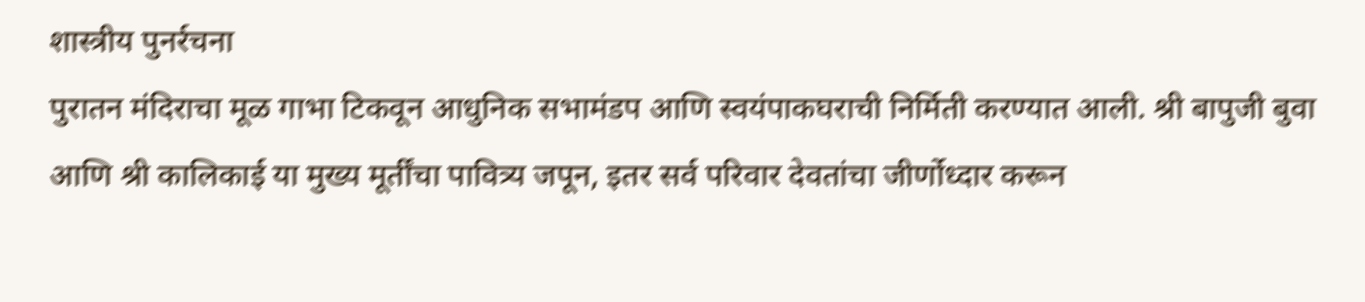शास्त्रीय पुनर्रचना
पुरातन मंदिराचा मूळ गाभा टिकवून आधुनिक सभामंडप आणि स्वयंपाकघराची निर्मिती करण्यात आली. श्री बापुजी बुवा आणि श्री कालिकाई या मुख्य मूर्तींचा पावित्र्य जपून, इतर सर्व परिवार देवतांचा जीर्णोध्दार करून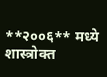**२००६** मध्ये शास्त्रोक्त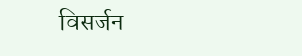विसर्जन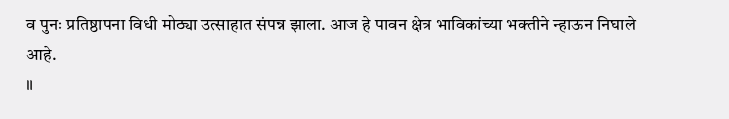व पुनः प्रतिष्ठापना विधी मोठ्या उत्साहात संपन्न झाला. आज हे पावन क्षेत्र भाविकांच्या भक्तीने न्हाऊन निघाले आहे.
॥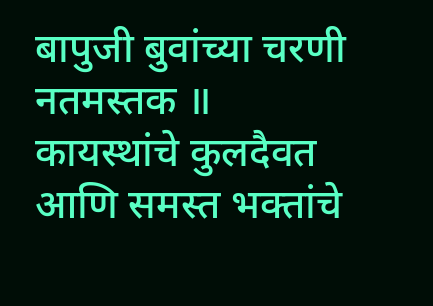बापुजी बुवांच्या चरणी नतमस्तक ॥
कायस्थांचे कुलदैवत आणि समस्त भक्तांचे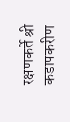रक्षणकर्ते श्री कडापकरीण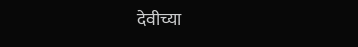देवीच्या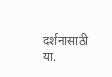दर्शनासाठी या.